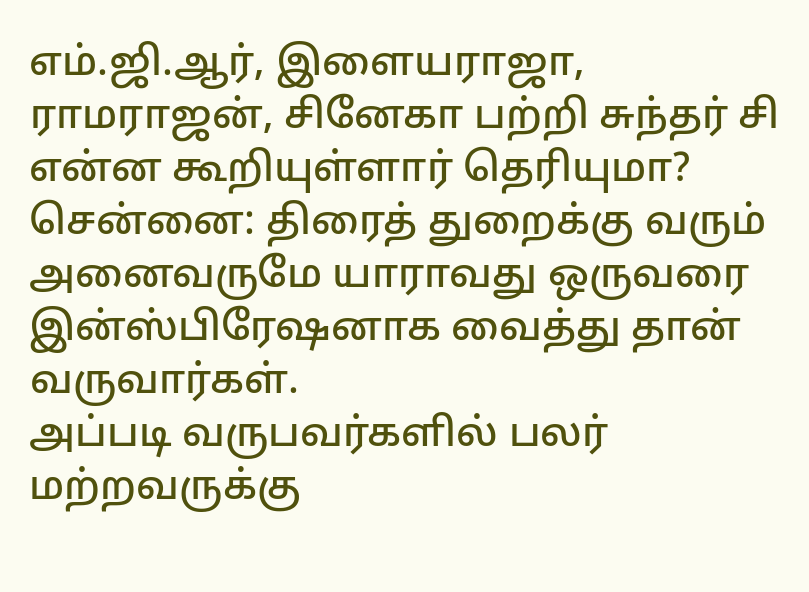எம்.ஜி.ஆர், இளையராஜா, ராமராஜன், சினேகா பற்றி சுந்தர் சி என்ன கூறியுள்ளார் தெரியுமா?
சென்னை: திரைத் துறைக்கு வரும் அனைவருமே யாராவது ஒருவரை இன்ஸ்பிரேஷனாக வைத்து தான் வருவார்கள்.
அப்படி வருபவர்களில் பலர் மற்றவருக்கு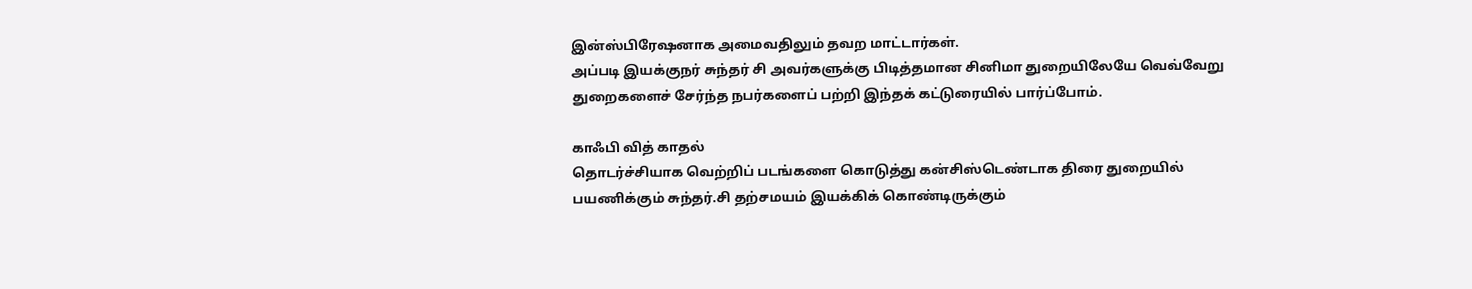இன்ஸ்பிரேஷனாக அமைவதிலும் தவற மாட்டார்கள்.
அப்படி இயக்குநர் சுந்தர் சி அவர்களுக்கு பிடித்தமான சினிமா துறையிலேயே வெவ்வேறு துறைகளைச் சேர்ந்த நபர்களைப் பற்றி இந்தக் கட்டுரையில் பார்ப்போம்.

காஃபி வித் காதல்
தொடர்ச்சியாக வெற்றிப் படங்களை கொடுத்து கன்சிஸ்டெண்டாக திரை துறையில் பயணிக்கும் சுந்தர்.சி தற்சமயம் இயக்கிக் கொண்டிருக்கும்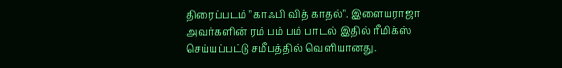திரைப்படம் "காஃபி வித் காதல்". இளையராஜா அவர்களின் ரம் பம் பம் பாடல் இதில் ரீமிக்ஸ் செய்யப்பட்டு சமீபத்தில் வெளியானது.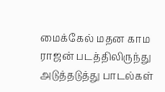மைக்கேல் மதன காம ராஜன் படத்திலிருந்து அடுத்தடுத்து பாடல்கள்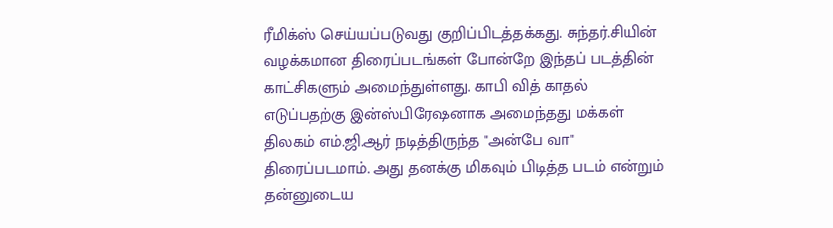ரீமிக்ஸ் செய்யப்படுவது குறிப்பிடத்தக்கது. சுந்தர்.சியின் வழக்கமான திரைப்படங்கள் போன்றே இந்தப் படத்தின் காட்சிகளும் அமைந்துள்ளது. காபி வித் காதல் எடுப்பதற்கு இன்ஸ்பிரேஷனாக அமைந்தது மக்கள் திலகம் எம்.ஜி.ஆர் நடித்திருந்த "அன்பே வா" திரைப்படமாம். அது தனக்கு மிகவும் பிடித்த படம் என்றும் தன்னுடைய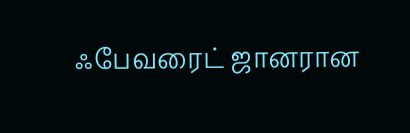ஃபேவரைட் ஜானரான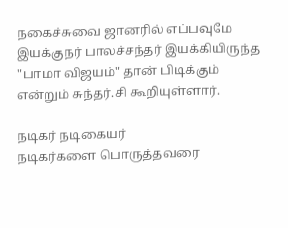நகைச்சுவை ஜானரில் எப்பவுமே இயக்குநர் பாலச்சந்தர் இயக்கியிருந்த "பாமா விஜயம்" தான் பிடிக்கும் என்றும் சுந்தர்.சி கூறியுள்ளார்.

நடிகர் நடிகையர்
நடிகர்களை பொருத்தவரை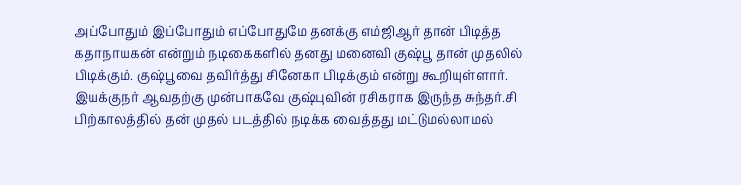அப்போதும் இப்போதும் எப்போதுமே தனக்கு எம்ஜிஆர் தான் பிடித்த கதாநாயகன் என்றும் நடிகைகளில் தனது மனைவி குஷ்பூ தான் முதலில் பிடிக்கும். குஷ்பூவை தவிர்த்து சினேகா பிடிக்கும் என்று கூறியுள்ளார். இயக்குநர் ஆவதற்கு முன்பாகவே குஷ்புவின் ரசிகராக இருந்த சுந்தர்.சி பிற்காலத்தில் தன் முதல் படத்தில் நடிக்க வைத்தது மட்டுமல்லாமல்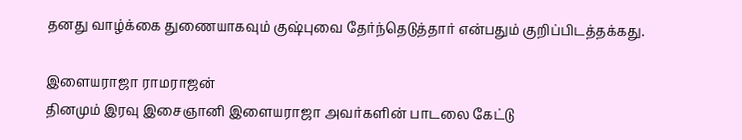தனது வாழ்க்கை துணையாகவும் குஷ்புவை தேர்ந்தெடுத்தார் என்பதும் குறிப்பிடத்தக்கது.

இளையராஜா ராமராஜன்
தினமும் இரவு இசைஞானி இளையராஜா அவர்களின் பாடலை கேட்டு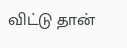விட்டு தான்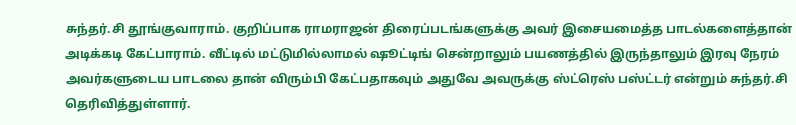சுந்தர்.சி தூங்குவாராம். குறிப்பாக ராமராஜன் திரைப்படங்களுக்கு அவர் இசையமைத்த பாடல்களைத்தான் அடிக்கடி கேட்பாராம். வீட்டில் மட்டுமில்லாமல் ஷூட்டிங் சென்றாலும் பயணத்தில் இருந்தாலும் இரவு நேரம் அவர்களுடைய பாடலை தான் விரும்பி கேட்பதாகவும் அதுவே அவருக்கு ஸ்ட்ரெஸ் பஸ்ட்டர் என்றும் சுந்தர்.சி தெரிவித்துள்ளார்.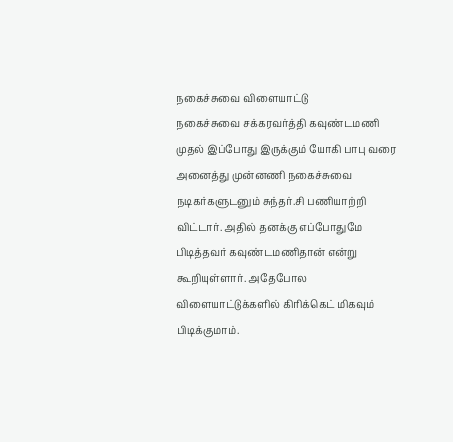நகைச்சுவை விளையாட்டு
நகைச்சுவை சக்கரவர்த்தி கவுண்டமணி முதல் இப்போது இருக்கும் யோகி பாபு வரை அனைத்து முன்னணி நகைச்சுவை நடிகர்களுடனும் சுந்தர்.சி பணியாற்றி விட்டார். அதில் தனக்கு எப்போதுமே பிடித்தவர் கவுண்டமணிதான் என்று கூறியுள்ளார். அதேபோல விளையாட்டுக்களில் கிரிக்கெட் மிகவும் பிடிக்குமாம்.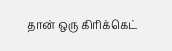தான் ஒரு கிரிக்கெட்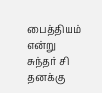பைத்தியம் என்று சுந்தர் சி தனக்கு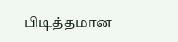பிடித்தமான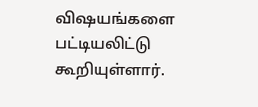விஷயங்களை பட்டியலிட்டு கூறியுள்ளார்.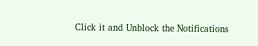Click it and Unblock the Notifications